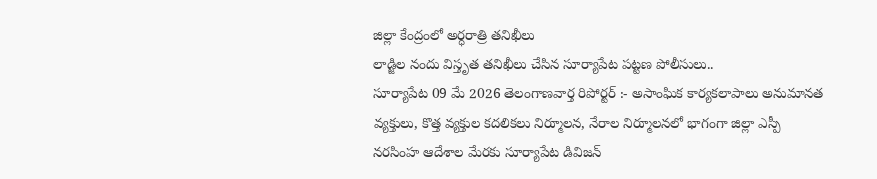జిల్లా కేంద్రంలో అర్ధరాత్రి తనిఖీలు
లాడ్జిల నందు విస్తృత తనిఖీలు చేసిన సూర్యాపేట పట్టణ పోలీసులు..
సూర్యాపేట 09 మే 2026 తెలంగాణవార్త రిపోర్టర్ :- అసాంఘిక కార్యకలాపాలు అనుమానత వ్యక్తులు, కొత్త వ్యక్తుల కదలికలు నిర్మూలన, నేరాల నిర్మూలనలో భాగంగా జిల్లా ఎస్పీ నరసింహ ఆదేశాల మేరకు సూర్యాపేట డివిజన్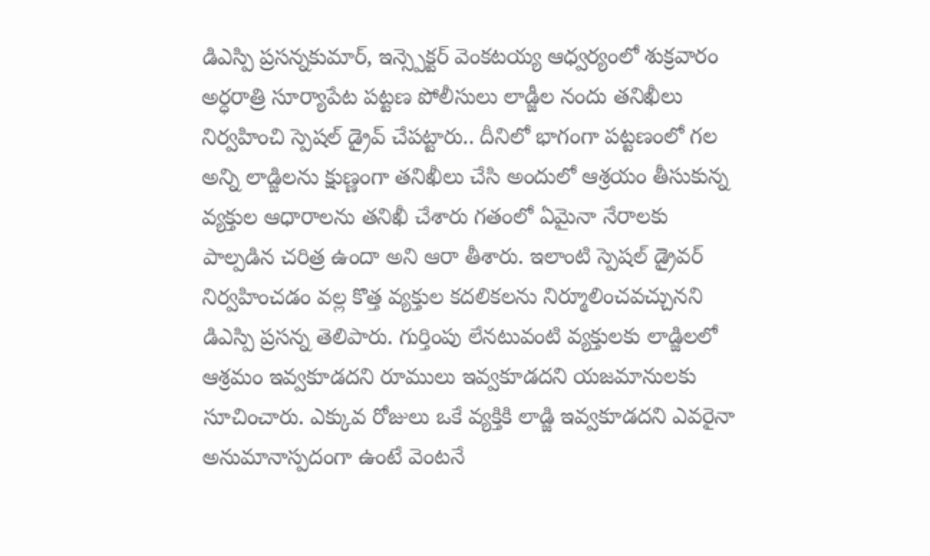డిఎస్పి ప్రసన్నకుమార్, ఇన్స్పెక్టర్ వెంకటయ్య ఆధ్వర్యంలో శుక్రవారం అర్ధరాత్రి సూర్యాపేట పట్టణ పోలీసులు లాడ్జీల నందు తనిఖీలు నిర్వహించి స్పెషల్ డ్రైవ్ చేపట్టారు.. దీనిలో భాగంగా పట్టణంలో గల అన్ని లాడ్జిలను క్షుణ్ణంగా తనిఖీలు చేసి అందులో ఆశ్రయం తీసుకున్న వ్యక్తుల ఆధారాలను తనిఖీ చేశారు గతంలో ఏమైనా నేరాలకు పాల్పడిన చరిత్ర ఉందా అని ఆరా తీశారు. ఇలాంటి స్పెషల్ డ్రైవర్ నిర్వహించడం వల్ల కొత్త వ్యక్తుల కదలికలను నిర్మూలించవచ్చునని డిఎస్పి ప్రసన్న తెలిపారు. గుర్తింపు లేనటువంటి వ్యక్తులకు లాడ్జిలలో ఆశ్రమం ఇవ్వకూడదని రూములు ఇవ్వకూడదని యజమానులకు సూచించారు. ఎక్కువ రోజులు ఒకే వ్యక్తికి లాడ్జి ఇవ్వకూడదని ఎవరైనా అనుమానాస్పదంగా ఉంటే వెంటనే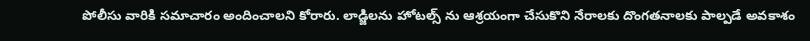పోలీసు వారికి సమాచారం అందించాలని కోరారు. లాడ్జిలను హోటల్స్ ను ఆశ్రయంగా చేసుకొని నేరాలకు దొంగతనాలకు పాల్పడే అవకాశం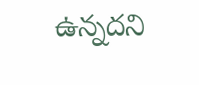ఉన్నదని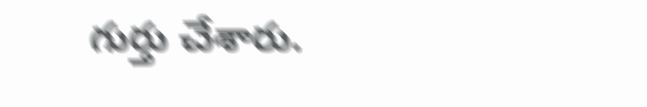గుర్తు చేశారు.